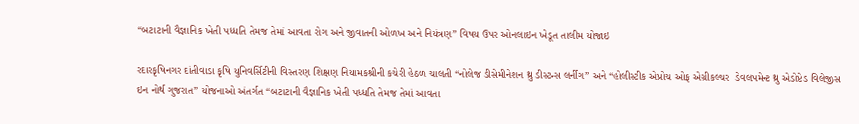“બટાટાની વૈજ્ઞાનિક ખેતી પધ્ધતિ તેમજ તેમાં આવતા રોગ અને જીવાતની ઓળખ અને નિયંત્રણ” વિષય ઉપર ઓનલાઇન ખેડૂત તાલીમ યોજાઇ

રદારકૃષિનગર દાંતીવાડા કૃષિ યુનિવર્સિટીની વિસ્તરણ શિક્ષણ નિયામકશ્રીની કચેરી હેઠળ ચાલતી “નોલેજ ડીસેમીનેશન થ્રુ ડીસ્ટન્સ લર્નીગ” અને “હોલીસ્ટીક એપ્રોચ ઓફ એગ્રીકલ્ચર  ડેવલપમેન્ટ થ્રુ એડોપ્ટેડ વિલેજીસ ઇન નોર્થ ગુજરાત” યોજનાઓ અંતર્ગત “બટાટાની વૈજ્ઞાનિક ખેતી પધ્ધતિ તેમજ તેમાં આવતા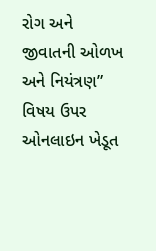રોગ અને જીવાતની ઓળખ અને નિયંત્રણ” વિષય ઉપર ઓનલાઇન ખેડૂત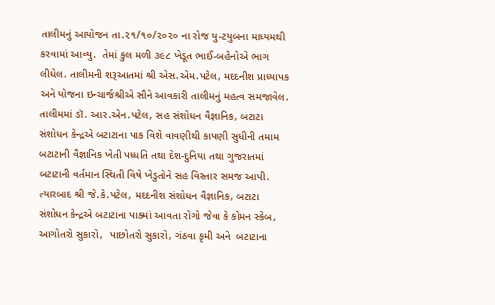તાલીમનું આયોજન તા.૨૧/૧૦/૨૦૨૦ ના રોજ યુ-ટયુબના માધ્યમથી કરવામાં આવ્યુ.  તેમાં કુલ મળી ૩૯૮ ખેડૂત ભાઈ-બહેનોએ ભાગ લીધેલ. તાલીમની શરૂઆતમાં શ્રી એસ.એમ.પટેલ, મદદનીશ પ્રાધ્યાપક અને યોજના ઇન્ચાર્જશ્રીએ સૌને આવકારી તાલીમનું મહત્વ સમજાવેલ. તાલીમમાં ડૉ. આર.એન.પટેલ, સહ સંશોધન વૈજ્ઞાનિક, બટાટા સંશોધન કેન્દ્રએ બટાટાના પાક વિશે વાવણીથી કાપણી સુધીની તમામ બટાટાની વૈજ્ઞાનિક ખેતી પધ્ધતિ તથા દેશ-દુનિયા તથા ગુજરાતમાં બટાટાની વર્તમાન સ્થિતી વિષે ખેડુતોને સહ વિસ્તાર સમજ આપી. ત્યારબાદ શ્રી જે.કે.પટેલ, મદદનીશ સંશોધન વૈજ્ઞાનિક, બટાટા સંશોધન કેન્દ્રએ બટાટાના પાક્માં આવતા રોગો જેવા કે કોમન સ્કેબ, આગોતરો સુકારો,  પાછોતરો સુકારો, ગંઠવા કૃમી અને  બટાટાના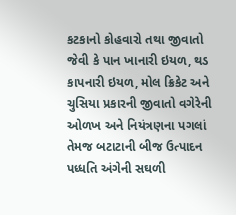કટકાનો કોહવારો તથા જીવાતો જેવી કે પાન ખાનારી ઇયળ, થડ કાપનારી ઇયળ, મોલ ક્રિકેટ અને ચુસિયા પ્રકારની જીવાતો વગેરેની ઓળખ અને નિયંત્રણના પગલાં તેમજ બટાટાની બીજ ઉત્પાદન પધ્ધતિ અંગેની સઘળી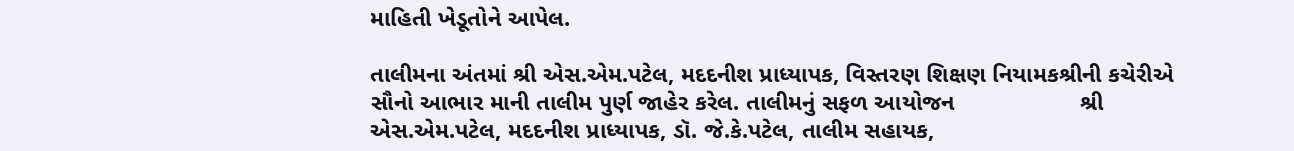માહિતી ખેડૂતોને આપેલ.

તાલીમના અંતમાં શ્રી એસ.એમ.પટેલ, મદદનીશ પ્રાધ્યાપક, વિસ્તરણ શિક્ષણ નિયામકશ્રીની કચેરીએ સૌનો આભાર માની તાલીમ પુર્ણ જાહેર કરેલ. તાલીમનું સફળ આયોજન                   શ્રી એસ.એમ.પટેલ, મદદનીશ પ્રાધ્યાપક, ડૉ. જે.કે.પટેલ, તાલીમ સહાયક,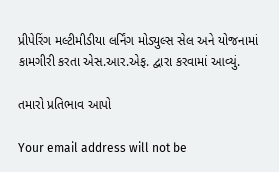પ્રીપેરિંગ મલ્ટીમીડીયા લર્નિંગ મોડ્યુલ્સ સેલ અને યોજનામાં કામગીરી કરતા એસ.આર.એફ. દ્વારા કરવામાં આવ્યું.

તમારો પ્રતિભાવ આપો

Your email address will not be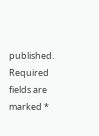published. Required fields are marked *